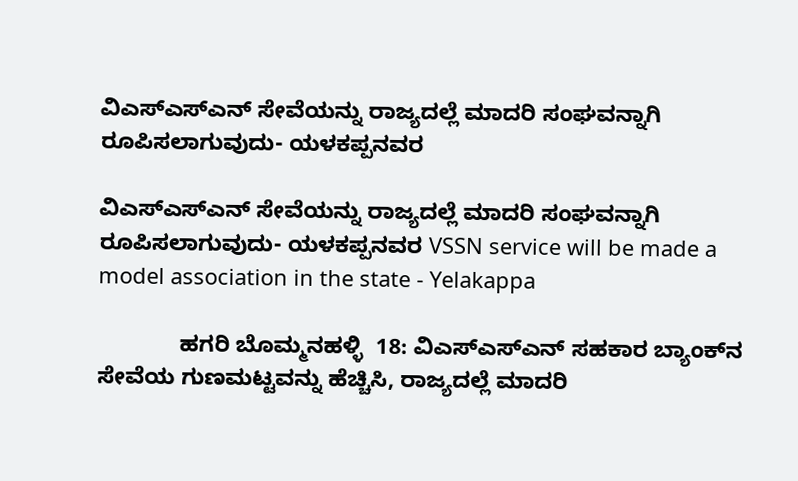ವಿಎಸ್‌ಎಸ್‌ಎನ್ ಸೇವೆಯನ್ನು ರಾಜ್ಯದಲ್ಲೆ ಮಾದರಿ ಸಂಘವನ್ನಾಗಿ ರೂಪಿಸಲಾಗುವುದು- ಯಳಕಪ್ಪನವರ

ವಿಎಸ್‌ಎಸ್‌ಎನ್ ಸೇವೆಯನ್ನು ರಾಜ್ಯದಲ್ಲೆ ಮಾದರಿ ಸಂಘವನ್ನಾಗಿ ರೂಪಿಸಲಾಗುವುದು- ಯಳಕಪ್ಪನವರ VSSN service will be made a model association in the state - Yelakappa

             ಹಗರಿ ಬೊಮ್ಮನಹಳ್ಳಿ  18: ವಿಎಸ್‌ಎಸ್‌ಎನ್ ಸಹಕಾರ ಬ್ಯಾಂಕ್‌ನ ಸೇವೆಯ ಗುಣಮಟ್ಟವನ್ನು ಹೆಚ್ಚಿಸಿ, ರಾಜ್ಯದಲ್ಲೆ ಮಾದರಿ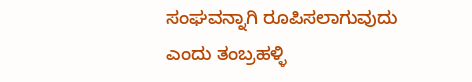ಸಂಘವನ್ನಾಗಿ ರೂಪಿಸಲಾಗುವುದು ಎಂದು ತಂಬ್ರಹಳ್ಳಿ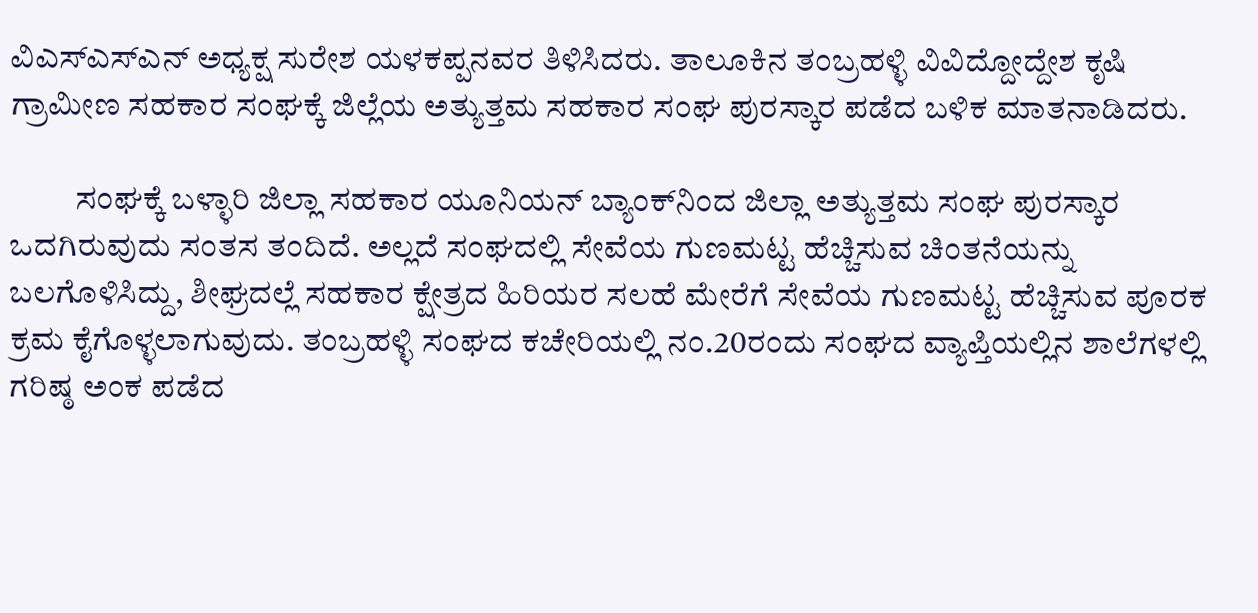ವಿಎಸ್‌ಎಸ್‌ಎನ್ ಅಧ್ಯಕ್ಷ ಸುರೇಶ ಯಳಕಪ್ಪನವರ ತಿಳಿಸಿದರು. ತಾಲೂಕಿನ ತಂಬ್ರಹಳ್ಳಿ ವಿವಿದ್ದೋದ್ದೇಶ ಕೃಷಿ ಗ್ರಾಮೀಣ ಸಹಕಾರ ಸಂಘಕ್ಕೆ ಜಿಲ್ಲೆಯ ಅತ್ಯುತ್ತಮ ಸಹಕಾರ ಸಂಘ ಪುರಸ್ಕಾರ ಪಡೆದ ಬಳಿಕ ಮಾತನಾಡಿದರು.

          ಸಂಘಕ್ಕೆ ಬಳ್ಳಾರಿ ಜಿಲ್ಲಾ ಸಹಕಾರ ಯೂನಿಯನ್ ಬ್ಯಾಂಕ್‌ನಿಂದ ಜಿಲ್ಲಾ ಅತ್ಯುತ್ತಮ ಸಂಘ ಪುರಸ್ಕಾರ ಒದಗಿರುವುದು ಸಂತಸ ತಂದಿದೆ. ಅಲ್ಲದೆ ಸಂಘದಲ್ಲಿ ಸೇವೆಯ ಗುಣಮಟ್ಟ ಹೆಚ್ಚಿಸುವ ಚಿಂತನೆಯನ್ನು ಬಲಗೊಳಿಸಿದ್ದು, ಶೀಘ್ರದಲ್ಲೆ ಸಹಕಾರ ಕ್ಷೇತ್ರದ ಹಿರಿಯರ ಸಲಹೆ ಮೇರೆಗೆ ಸೇವೆಯ ಗುಣಮಟ್ಟ ಹೆಚ್ಚಿಸುವ ಪೂರಕ ಕ್ರಮ ಕೈಗೊಳ್ಳಲಾಗುವುದು. ತಂಬ್ರಹಳ್ಳಿ ಸಂಘದ ಕಚೇರಿಯಲ್ಲಿ ನಂ.20ರಂದು ಸಂಘದ ವ್ಯಾಪ್ತಿಯಲ್ಲಿನ ಶಾಲೆಗಳಲ್ಲಿ ಗರಿಷ್ಠ ಅಂಕ ಪಡೆದ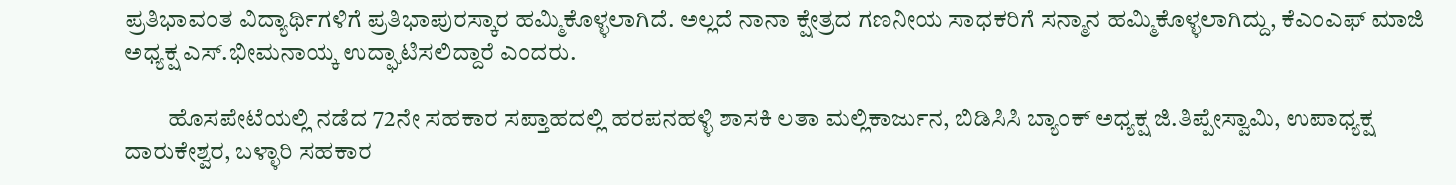ಪ್ರತಿಭಾವಂತ ವಿದ್ಯಾರ್ಥಿಗಳಿಗೆ ಪ್ರತಿಭಾಪುರಸ್ಕಾರ ಹಮ್ಮಿಕೊಳ್ಳಲಾಗಿದೆ. ಅಲ್ಲದೆ ನಾನಾ ಕ್ಷೇತ್ರದ ಗಣನೀಯ ಸಾಧಕರಿಗೆ ಸನ್ಮಾನ ಹಮ್ಮಿಕೊಳ್ಳಲಾಗಿದ್ದು, ಕೆಎಂಎಫ್ ಮಾಜಿ ಅಧ್ಯಕ್ಷ ಎಸ್‌.ಭೀಮನಾಯ್ಕ ಉದ್ಘಾಟಿಸಲಿದ್ದಾರೆ ಎಂದರು.

         ಹೊಸಪೇಟೆಯಲ್ಲಿ ನಡೆದ 72ನೇ ಸಹಕಾರ ಸಪ್ತಾಹದಲ್ಲಿ ಹರಪನಹಳ್ಳಿ ಶಾಸಕಿ ಲತಾ ಮಲ್ಲಿಕಾರ್ಜುನ, ಬಿಡಿಸಿಸಿ ಬ್ಯಾಂಕ್ ಅಧ್ಯಕ್ಷ ಜಿ.ತಿಪ್ಪೇಸ್ವಾಮಿ, ಉಪಾಧ್ಯಕ್ಷ ದಾರುಕೇಶ್ವರ, ಬಳ್ಳಾರಿ ಸಹಕಾರ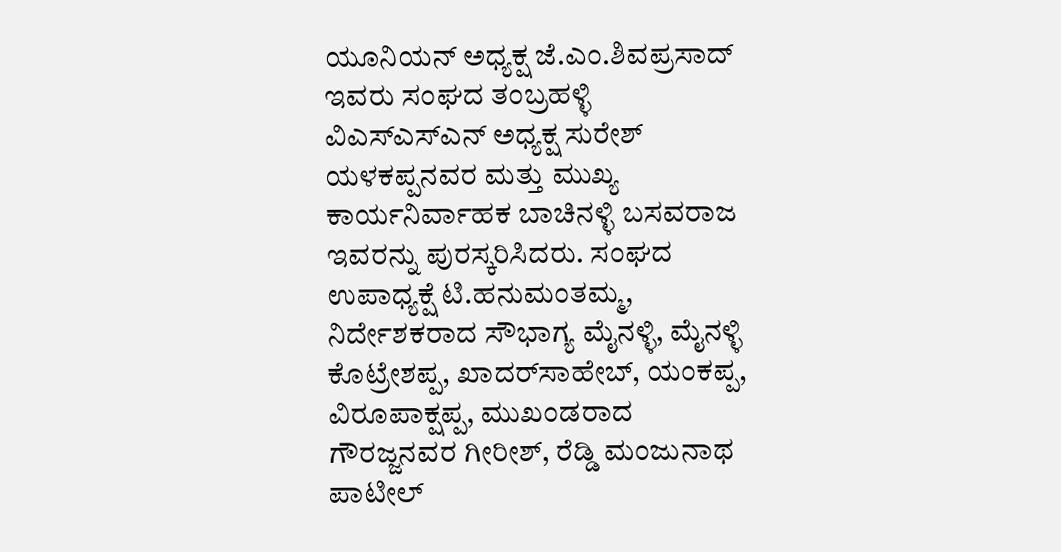ಯೂನಿಯನ್ ಅಧ್ಯಕ್ಷ ಜೆ.ಎಂ.ಶಿವಪ್ರಸಾದ್ ಇವರು ಸಂಘದ ತಂಬ್ರಹಳ್ಳಿ ವಿಎಸ್‌ಎಸ್‌ಎನ್ ಅಧ್ಯಕ್ಷ ಸುರೇಶ್ ಯಳಕಪ್ಪನವರ ಮತ್ತು ಮುಖ್ಯ ಕಾರ್ಯನಿರ್ವಾಹಕ ಬಾಚಿನಳ್ಳಿ ಬಸವರಾಜ ಇವರನ್ನು ಪುರಸ್ಕರಿಸಿದರು. ಸಂಘದ ಉಪಾಧ್ಯಕ್ಷೆ ಟಿ.ಹನುಮಂತಮ್ಮ, ನಿರ್ದೇಶಕರಾದ ಸೌಭಾಗ್ಯ ಮೈನಳ್ಳಿ, ಮೈನಳ್ಳಿ ಕೊಟ್ರೇಶಪ್ಪ, ಖಾದರ್‌ಸಾಹೇಬ್, ಯಂಕಪ್ಪ, ವಿರೂಪಾಕ್ಷಪ್ಪ, ಮುಖಂಡರಾದ ಗೌರಜ್ಜನವರ ಗೀರೀಶ್, ರೆಡ್ಡಿ ಮಂಜುನಾಥ ಪಾಟೀಲ್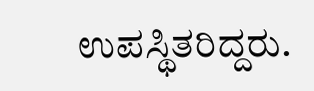ಉಪಸ್ಥಿತರಿದ್ದರು.